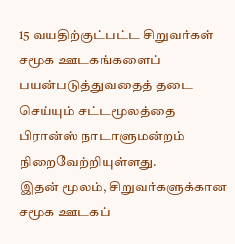15 வயதிற்குட்பட்ட சிறுவர்கள் சமூக ஊடகங்களைப் பயன்படுத்துவதைத் தடை செய்யும் சட்டமூலத்தை பிரான்ஸ் நாடாளுமன்றம் நிறைவேற்றியுள்ளது.
இதன் மூலம், சிறுவர்களுக்கான சமூக ஊடகப்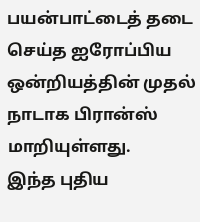பயன்பாட்டைத் தடை செய்த ஐரோப்பிய ஒன்றியத்தின் முதல் நாடாக பிரான்ஸ் மாறியுள்ளது.
இந்த புதிய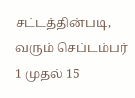சட்டத்தின்படி, வரும் செப்டம்பர் 1 முதல் 15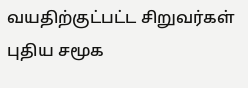வயதிற்குட்பட்ட சிறுவர்கள் புதிய சமூக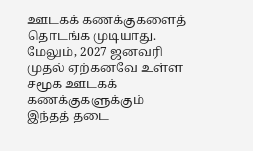ஊடகக் கணக்குகளைத் தொடங்க முடியாது. மேலும், 2027 ஜனவரி முதல் ஏற்கனவே உள்ள சமூக ஊடகக் கணக்குகளுக்கும் இந்தத் தடை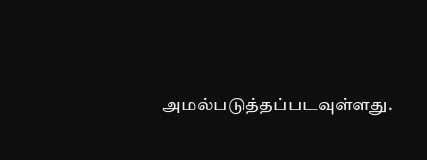அமல்படுத்தப்படவுள்ளது.